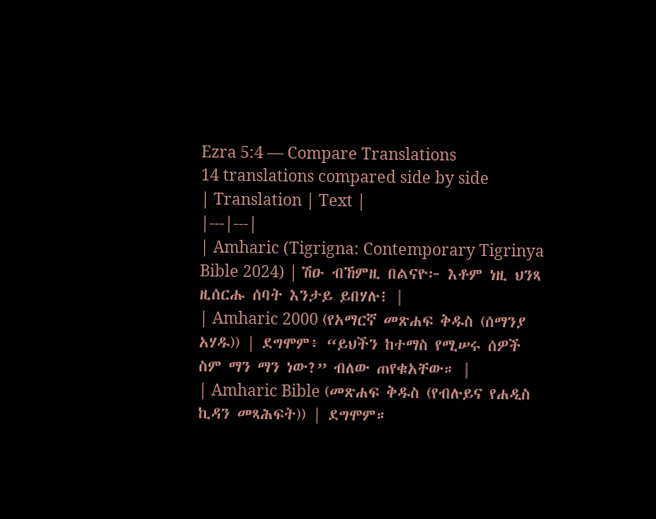Ezra 5:4 — Compare Translations
14 translations compared side by side
| Translation | Text |
|---|---|
| Amharic (Tigrigna: Contemporary Tigrinya Bible 2024) | ሽዑ ብኸምዚ በልናዮ፦ እቶም ነዚ ህንጻ ዚሰርሑ ሰባት እንታይ ይበሃሉ፧ |
| Amharic 2000 (የአማርኛ መጽሐፍ ቅዱስ (ሰማንያ አሃዱ)) | ደግሞም፥ “ይህችን ከተማስ የሚሠሩ ሰዎች ስም ማን ማን ነው?” ብለው ጠየቁአቸው። |
| Amharic Bible (መጽሐፍ ቅዱስ (የብሉይና የሐዲስ ኪዳን መጻሕፍት)) | ደግሞም።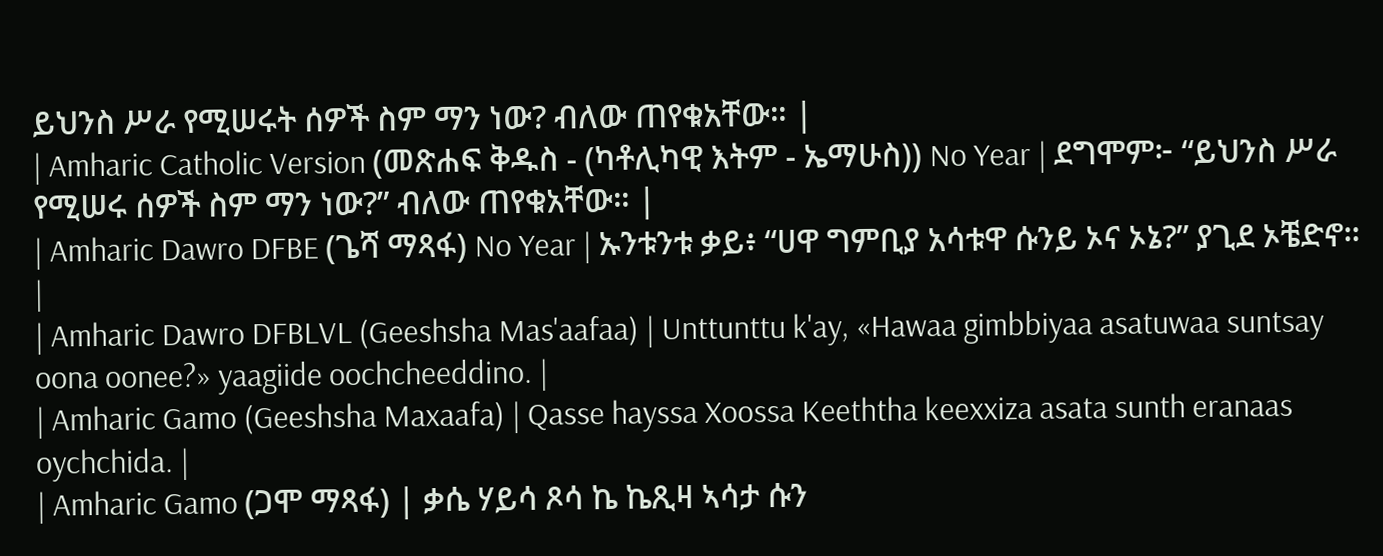ይህንስ ሥራ የሚሠሩት ሰዎች ስም ማን ነው? ብለው ጠየቁአቸው። |
| Amharic Catholic Version (መጽሐፍ ቅዱስ - (ካቶሊካዊ እትም - ኤማሁስ)) No Year | ደግሞም፦ “ይህንስ ሥራ የሚሠሩ ሰዎች ስም ማን ነው?” ብለው ጠየቁአቸው። |
| Amharic Dawro DFBE (ጌሻ ማጻፋ) No Year | ኡንቱንቱ ቃይ፥ “ሀዋ ግምቢያ አሳቱዋ ሱንይ ኦና ኦኔ?” ያጊደ ኦቼድኖ። |
| Amharic Dawro DFBLVL (Geeshsha Mas'aafaa) | Unttunttu k'ay, «Hawaa gimbbiyaa asatuwaa suntsay oona oonee?» yaagiide oochcheeddino. |
| Amharic Gamo (Geeshsha Maxaafa) | Qasse hayssa Xoossa Keeththa keexxiza asata sunth eranaas oychchida. |
| Amharic Gamo (ጋሞ ማጻፋ) | ቃሴ ሃይሳ ጾሳ ኬ ኬጺዛ ኣሳታ ሱን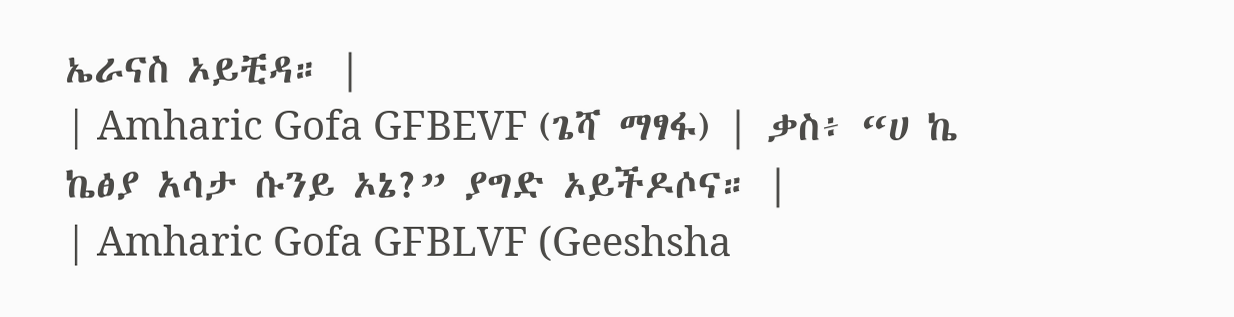ኤራናስ ኦይቺዳ። |
| Amharic Gofa GFBEVF (ጌሻ ማፃፋ) | ቃስ፥ “ሀ ኬ ኬፅያ አሳታ ሱንይ ኦኔ?” ያግድ ኦይችዶሶና። |
| Amharic Gofa GFBLVF (Geeshsha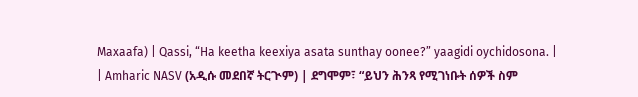Maxaafa) | Qassi, “Ha keetha keexiya asata sunthay oonee?” yaagidi oychidosona. |
| Amharic NASV (አዲሱ መደበኛ ትርጒም) | ደግሞም፣ “ይህን ሕንጻ የሚገነቡት ሰዎች ስም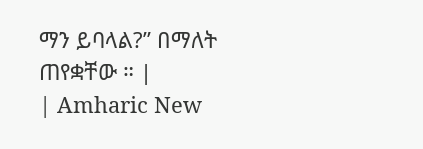ማን ይባላል?” በማለት ጠየቋቸው ። |
| Amharic New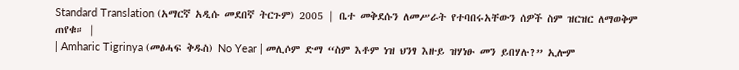Standard Translation (አማርኛ አዲሱ መደበኛ ትርጉም) 2005 | ቤተ መቅደሱን ለመሥራት የተባበሩአቸውን ሰዎች ስም ዝርዝር ለማወቅም ጠየቁ። |
| Amharic Tigrinya (መፅሓፍ ቅዱስ) No Year | መሊሶም ድማ “ስም እቶም ነዝ ህንፃ እዙይ ዝሃነፁ መን ይበሃሉ?” ኢሎም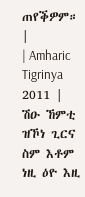ጠየቕዎም። |
| Amharic Tigrinya 2011 | ሽዑ ኸምቲ ዝኾነ ጊርና ስም እቶም ነዚ ዕዮ እዚ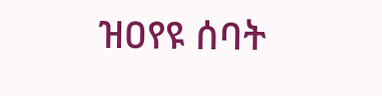ዝዐየዩ ሰባት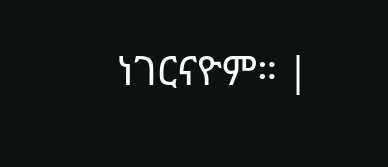ነገርናዮም። |